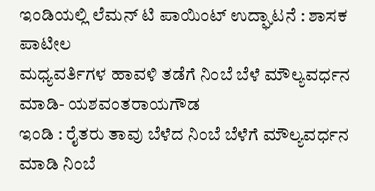ಇಂಡಿಯಲ್ಲಿ ಲೆಮನ್ ಟಿ ಪಾಯಿಂಟ್ ಉದ್ಘಾಟನೆ : ಶಾಸಕ ಪಾಟೀಲ
ಮಧ್ಯವರ್ತಿಗಳ ಹಾವಳಿ ತಡೆಗೆ ನಿಂಬೆ ಬೆಳೆ ಮೌಲ್ಯವರ್ಧನ ಮಾಡಿ- ಯಶವಂತರಾಯಗೌಡ
ಇಂಡಿ : ರೈತರು ತಾವು ಬೆಳೆದ ನಿಂಬೆ ಬೆಳೆಗೆ ಮೌಲ್ಯವರ್ಧನ ಮಾಡಿ ನಿಂಬೆ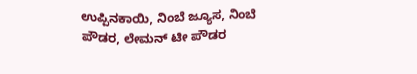ಉಪ್ಪಿನಕಾಯಿ, ನಿಂಬೆ ಜ್ಯೂಸ, ನಿಂಬೆ ಪೌಡರ, ಲೇಮನ್ ಟೀ ಪೌಡರ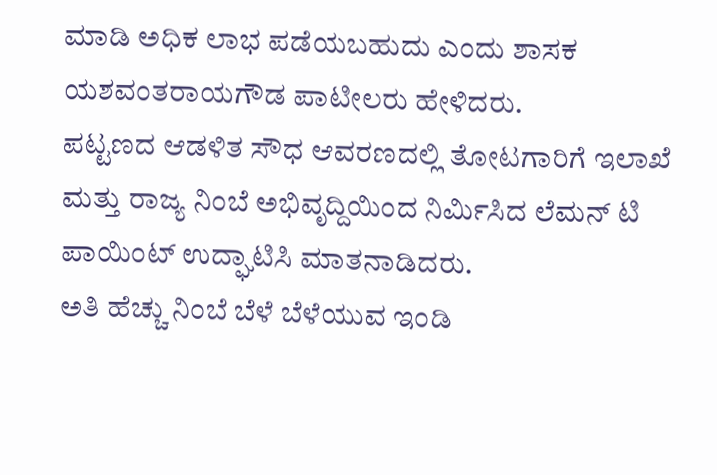ಮಾಡಿ ಅಧಿಕ ಲಾಭ ಪಡೆಯಬಹುದು ಎಂದು ಶಾಸಕ ಯಶವಂತರಾಯಗೌಡ ಪಾಟೀಲರು ಹೇಳಿದರು.
ಪಟ್ಟಣದ ಆಡಳಿತ ಸೌಧ ಆವರಣದಲ್ಲಿ ತೋಟಗಾರಿಗೆ ಇಲಾಖೆ ಮತ್ತು ರಾಜ್ಯ ನಿಂಬೆ ಅಭಿವೃದ್ದಿಯಿಂದ ನಿರ್ಮಿಸಿದ ಲೆಮನ್ ಟಿ ಪಾಯಿಂಟ್ ಉದ್ಘಾಟಿಸಿ ಮಾತನಾಡಿದರು.
ಅತಿ ಹೆಚ್ಚು ನಿಂಬೆ ಬೆಳೆ ಬೆಳೆಯುವ ಇಂಡಿ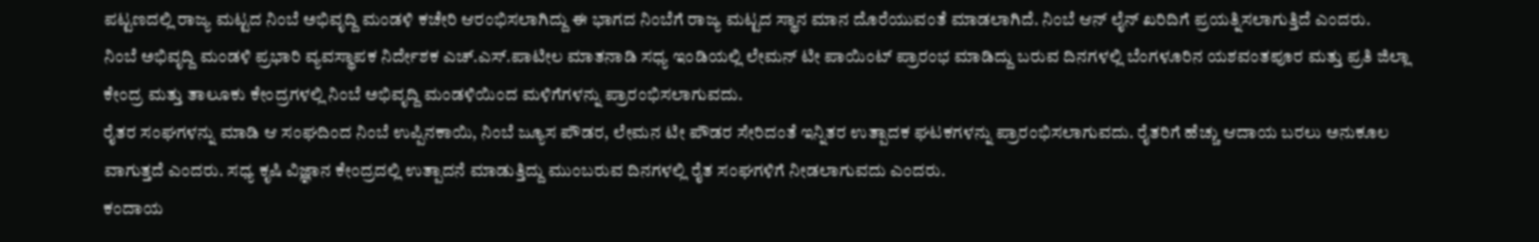ಪಟ್ಟಣದಲ್ಲಿ ರಾಜ್ಯ ಮಟ್ಟದ ನಿಂಬೆ ಅಭಿವೃದ್ದಿ ಮಂಡಳಿ ಕಚೇರಿ ಆರಂಭಿಸಲಾಗಿದ್ದು ಈ ಭಾಗದ ನಿಂಬೆಗೆ ರಾಜ್ಯ ಮಟ್ಟದ ಸ್ಥಾನ ಮಾನ ದೊರೆಯುವಂತೆ ಮಾಡಲಾಗಿದೆ. ನಿಂಬೆ ಆನ್ ಲೈನ್ ಖರಿದಿಗೆ ಪ್ರಯತ್ನಿಸಲಾಗುತ್ತಿದೆ ಎಂದರು.
ನಿಂಬೆ ಅಭಿವೃದ್ದಿ ಮಂಡಳಿ ಪ್ರಭಾರಿ ವ್ಯವಸ್ಥಾಪಕ ನಿರ್ದೇಶಕ ಎಚ್.ಎಸ್.ಪಾಟೀಲ ಮಾತನಾಡಿ ಸಧ್ಯ ಇಂಡಿಯಲ್ಲಿ ಲೇಮನ್ ಟೀ ಪಾಯಿಂಟ್ ಪ್ರಾರಂಭ ಮಾಡಿದ್ದು ಬರುವ ದಿನಗಳಲ್ಲಿ ಬೆಂಗಳೂರಿನ ಯಶವಂತಪೂರ ಮತ್ತು ಪ್ರತಿ ಜಿಲ್ಲಾ ಕೇಂದ್ರ ಮತ್ತು ತಾಲೂಕು ಕೇಂದ್ರಗಳಲ್ಲಿ ನಿಂಬೆ ಅಭಿವೃದ್ದಿ ಮಂಡಳಿಯಿಂದ ಮಳಿಗೆಗಳನ್ನು ಪ್ರಾರಂಭಿಸಲಾಗುವದು.
ರೈತರ ಸಂಘಗಳನ್ನು ಮಾಡಿ ಆ ಸಂಘದಿಂದ ನಿಂಬೆ ಉಪ್ಪಿನಕಾಯಿ, ನಿಂಬೆ ಜ್ಯೂಸ ಪೌಡರ, ಲೇಮನ ಟೀ ಪೌಡರ ಸೇರಿದಂತೆ ಇನ್ನಿತರ ಉತ್ಪಾದಕ ಘಟಕಗಳನ್ನು ಪ್ರಾರಂಭಿಸಲಾಗುವದು. ರೈತರಿಗೆ ಹೆಚ್ಚು ಆದಾಯ ಬರಲು ಅನುಕೂಲ ವಾಗುತ್ತದೆ ಎಂದರು. ಸಧ್ಯ ಕೃಷಿ ವಿಜ್ಞಾನ ಕೇಂದ್ರದಲ್ಲಿ ಉತ್ಪಾದನೆ ಮಾಡುತ್ತಿದ್ದು ಮುಂಬರುವ ದಿನಗಳಲ್ಲಿ ರೈತ ಸಂಘಗಳಿಗೆ ನೀಡಲಾಗುವದು ಎಂದರು.
ಕಂದಾಯ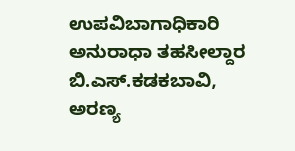ಉಪವಿಬಾಗಾಧಿಕಾರಿ ಅನುರಾಧಾ ತಹಸೀಲ್ದಾರ ಬಿ.ಎಸ್.ಕಡಕಬಾವಿ, ಅರಣ್ಯ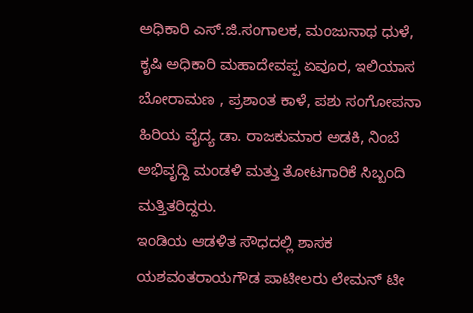ಅಧಿಕಾರಿ ಎಸ್.ಜಿ.ಸಂಗಾಲಕ, ಮಂಜುನಾಥ ಧುಳೆ, ಕೃಷಿ ಅಧಿಕಾರಿ ಮಹಾದೇವಪ್ಪ ಏವೂರ, ಇಲಿಯಾಸ ಬೋರಾಮಣ , ಪ್ರಶಾಂತ ಕಾಳೆ, ಪಶು ಸಂಗೋಪನಾ ಹಿರಿಯ ವೈದ್ಯ ಡಾ. ರಾಜಕುಮಾರ ಅಡಕಿ, ನಿಂಬೆ ಅಭಿವೃದ್ದಿ ಮಂಡಳಿ ಮತ್ತು ತೋಟಗಾರಿಕೆ ಸಿಬ್ಬಂದಿ ಮತ್ತಿತರಿದ್ದರು.
ಇಂಡಿಯ ಆಡಳಿತ ಸೌಧದಲ್ಲಿ ಶಾಸಕ ಯಶವಂತರಾಯಗೌಡ ಪಾಟೀಲರು ಲೇಮನ್ ಟೀ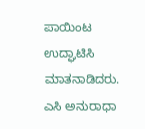ಪಾಯಿಂಟ ಉದ್ಘಾಟಿಸಿ ಮಾತನಾಡಿದರು. ಎಸಿ ಅನುರಾಧಾ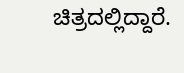ಚಿತ್ರದಲ್ಲಿದ್ದಾರೆ.